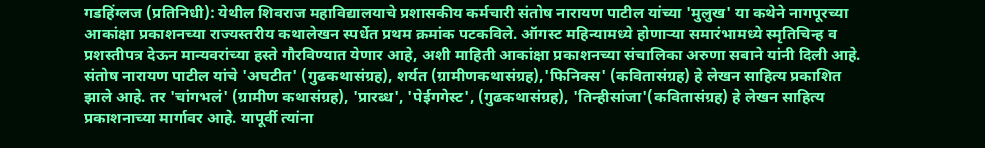गडहिंग्लज (प्रतिनिधी): येथील शिवराज महाविद्यालयाचे प्रशासकीय कर्मचारी संतोष नारायण पाटील यांच्या 'मुलुख' या कथेने नागपूरच्या आकांक्षा प्रकाशनच्या राज्यस्तरीय कथालेखन स्पर्धेत प्रथम क्रमांक पटकविले. ऑगस्ट महिन्यामध्ये होणाऱ्या समारंभामध्ये स्मृतिचिन्ह व प्रशस्तीपत्र देऊन मान्यवरांच्या हस्ते गौरविण्यात येणार आहे, अशी माहिती आकांक्षा प्रकाशनच्या संचालिका अरुणा सबाने यांनी दिली आहे.
संतोष नारायण पाटील यांचे 'अघटीत' (गुढकथासंग्रह), शर्यत (ग्रामीणकथासंग्रह),'फिनिक्स' (कवितासंग्रह) हे लेखन साहित्य प्रकाशित झाले आहे. तर 'चांगभलं' (ग्रामीण कथासंग्रह), 'प्रारब्ध', 'पेईगगेस्ट', (गुढकथासंग्रह), 'तिन्हीसांजा'(कवितासंग्रह) हे लेखन साहित्य प्रकाशनाच्या मार्गावर आहे. यापूर्वी त्यांना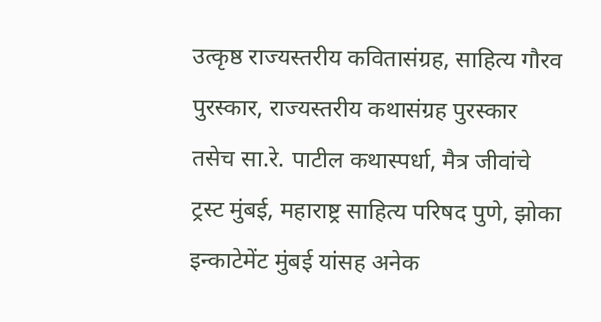उत्कृष्ठ राज्यस्तरीय कवितासंग्रह, साहित्य गौरव पुरस्कार, राज्यस्तरीय कथासंग्रह पुरस्कार तसेच सा.रे. पाटील कथास्पर्धा, मैत्र जीवांचे ट्रस्ट मुंबई, महाराष्ट्र साहित्य परिषद पुणे, झोका इन्काटेमेंट मुंबई यांसह अनेक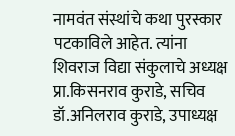नामवंत संस्थांचे कथा पुरस्कार पटकाविले आहेत. त्यांना शिवराज विद्या संकुलाचे अध्यक्ष प्रा.किसनराव कुराडे, सचिव डॉ.अनिलराव कुराडे, उपाध्यक्ष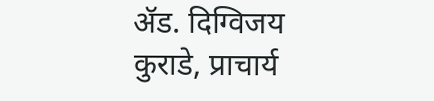ॲड. दिग्विजय कुराडे, प्राचार्य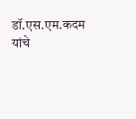डॉ.एस.एम.कदम यांचे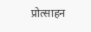प्रोत्साहन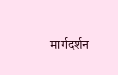मार्गदर्शन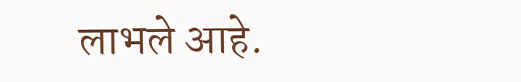लाभले आहे.